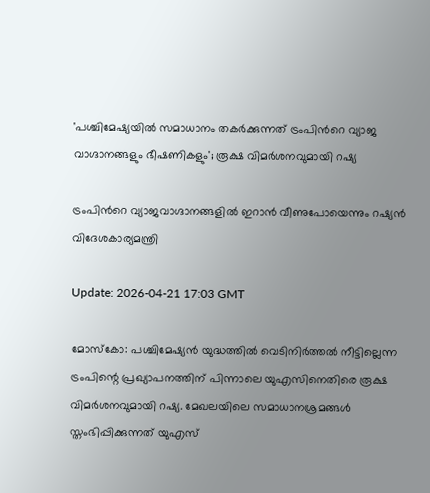'പശ്ചിമേഷ്യയിൽ സമാധാനം തകർക്കുന്നത് ട്രംപിന്‍റെ വ്യാജ വാഗ്ദാനങ്ങളും ഭീഷണികളും'; രൂക്ഷ വിമർശനവുമായി റഷ്യ

ട്രംപിന്‍റെ വ്യാജവാഗ്ദാനങ്ങളിൽ ഇറാൻ വീണുപോയെന്നും റഷ്യൻ വിദേശകാര്യമന്ത്രി

Update: 2026-04-21 17:03 GMT

മോസ്‌കോ: പശ്ചിമേഷ്യന്‍ യുദ്ധത്തില്‍ വെടിനിര്‍ത്തല്‍ നീട്ടില്ലെന്ന ട്രംപിന്റെ പ്രഖ്യാപനത്തിന് പിന്നാലെ യുഎസിനെതിരെ രൂക്ഷ വിമര്‍ശനവുമായി റഷ്യ. മേഖലയിലെ സമാധാനശ്രമങ്ങള്‍ സ്തംഭിപ്പിക്കുന്നത് യുഎസ്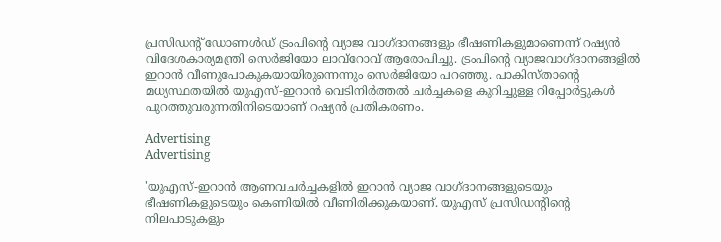പ്രസിഡന്റ് ഡോണള്‍ഡ് ട്രംപിന്റെ വ്യാജ വാഗ്ദാനങ്ങളും ഭീഷണികളുമാണെന്ന് റഷ്യന്‍ വിദേശകാര്യമന്ത്രി സെര്‍ജിയോ ലാവ്‌റോവ് ആരോപിച്ചു. ട്രംപിന്റെ വ്യാജവാഗ്ദാനങ്ങളില്‍ ഇറാന്‍ വീണുപോകുകയായിരുന്നെന്നും സെര്‍ജിയോ പറഞ്ഞു. പാകിസ്താന്റെ മധ്യസ്ഥതയില്‍ യുഎസ്-ഇറാന്‍ വെടിനിര്‍ത്തല്‍ ചര്‍ച്ചകളെ കുറിച്ചുള്ള റിപ്പോര്‍ട്ടുകള്‍ പുറത്തുവരുന്നതിനിടെയാണ് റഷ്യന്‍ പ്രതികരണം.

Advertising
Advertising

'യുഎസ്-ഇറാന്‍ ആണവചര്‍ച്ചകളില്‍ ഇറാന്‍ വ്യാജ വാഗ്ദാനങ്ങളുടെയും ഭീഷണികളുടെയും കെണിയില്‍ വീണിരിക്കുകയാണ്. യുഎസ് പ്രസിഡന്റിന്റെ നിലപാടുകളും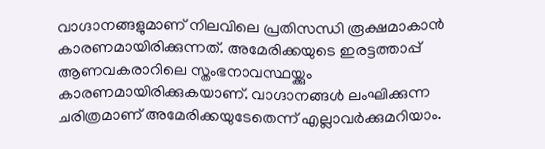വാഗ്ദാനങ്ങളുമാണ് നിലവിലെ പ്രതിസന്ധി രൂക്ഷമാകാന്‍ കാരണമായിരിക്കുന്നത്. അമേരിക്കയുടെ ഇരട്ടത്താപ്പ് ആണവകരാറിലെ സ്തംഭനാവസ്ഥയ്ക്കും കാരണമായിരിക്കുകയാണ്. വാഗ്ദാനങ്ങള്‍ ലംഘിക്കുന്ന ചരിത്രമാണ് അമേരിക്കയുടേതെന്ന് എല്ലാവർക്കുമറിയാം.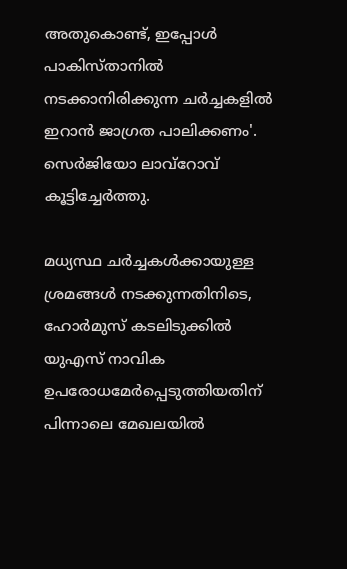അതുകൊണ്ട്, ഇപ്പോള്‍ പാകിസ്താനില്‍ നടക്കാനിരിക്കുന്ന ചര്‍ച്ചകളില്‍ ഇറാന്‍ ജാഗ്രത പാലിക്കണം'. സെര്‍ജിയോ ലാവ്‌റോവ് കൂട്ടിച്ചേര്‍ത്തു.

മധ്യസ്ഥ ചര്‍ച്ചകള്‍ക്കായുള്ള ശ്രമങ്ങള്‍ നടക്കുന്നതിനിടെ, ഹോര്‍മുസ് കടലിടുക്കില്‍ യുഎസ് നാവിക ഉപരോധമേര്‍പ്പെടുത്തിയതിന് പിന്നാലെ മേഖലയില്‍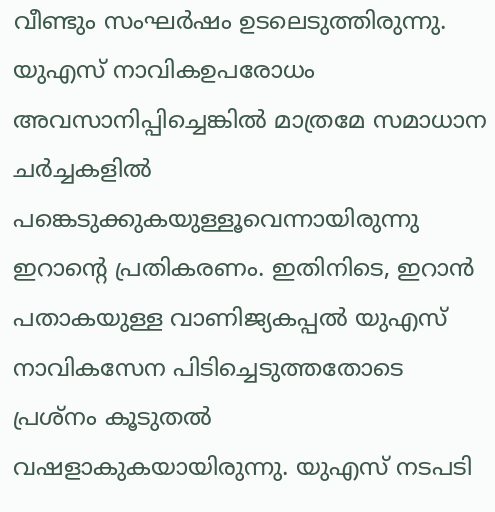വീണ്ടും സംഘര്‍ഷം ഉടലെടുത്തിരുന്നു. യുഎസ് നാവികഉപരോധം അവസാനിപ്പിച്ചെങ്കില്‍ മാത്രമേ സമാധാന ചര്‍ച്ചകളില്‍ പങ്കെടുക്കുകയുള്ളൂവെന്നായിരുന്നു ഇറാന്റെ പ്രതികരണം. ഇതിനിടെ, ഇറാന്‍ പതാകയുള്ള വാണിജ്യകപ്പല്‍ യുഎസ് നാവികസേന പിടിച്ചെടുത്തതോടെ പ്രശ്നം കൂടുതല്‍ വഷളാകുകയായിരുന്നു. യുഎസ് നടപടി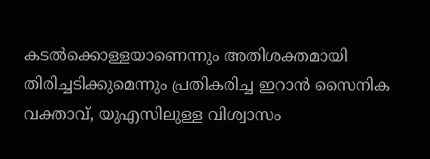കടല്‍ക്കൊള്ളയാണെന്നും അതിശക്തമായി തിരിച്ചടിക്കുമെന്നും പ്രതികരിച്ച ഇറാന്‍ സൈനിക വക്താവ്, യുഎസിലുള്ള വിശ്വാസം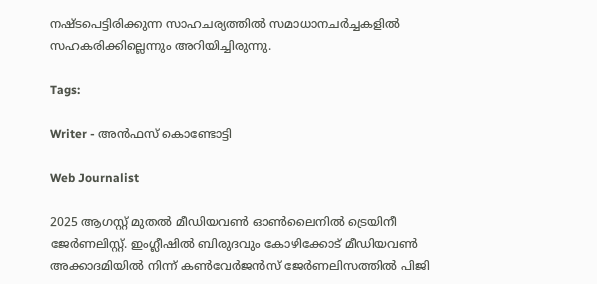നഷ്ടപെട്ടിരിക്കുന്ന സാഹചര്യത്തില്‍ സമാധാനചര്‍ച്ചകളില്‍ സഹകരിക്കില്ലെന്നും അറിയിച്ചിരുന്നു.

Tags:

Writer - അൻഫസ് കൊണ്ടോട്ടി

Web Journalist

2025 ആഗസ്റ്റ് മുതൽ മീഡിയവൺ ഓൺലൈനിൽ ട്രെയിനീ ജേർണലിസ്റ്റ്. ഇംഗ്ലീഷിൽ ബിരുദവും കോഴിക്കോട് മീഡിയവൺ അക്കാദമിയിൽ നിന്ന് കൺവേർജൻസ് ജേർണലിസത്തിൽ പിജി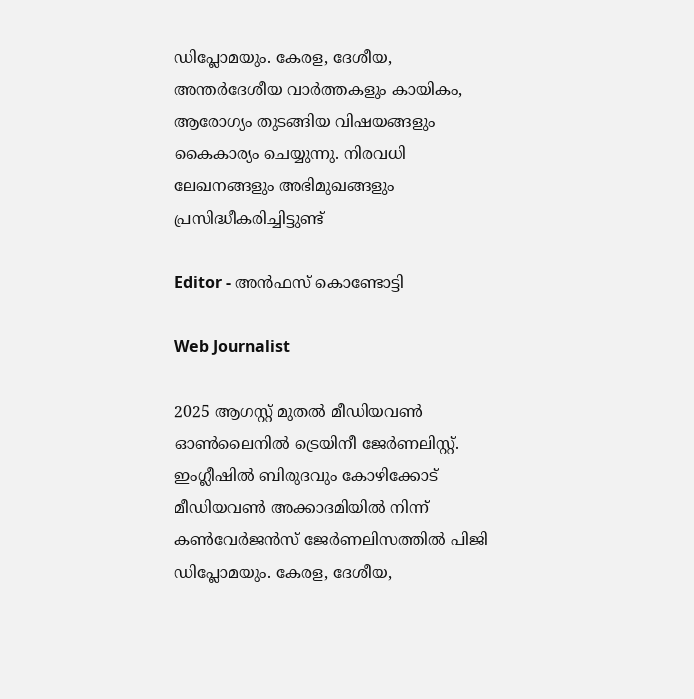ഡിപ്ലോമയും. കേരള, ദേശീയ, അന്തർദേശീയ വാർത്തകളും കായികം, ആരോഗ്യം തുടങ്ങിയ വിഷയങ്ങളും കൈകാര്യം ചെയ്യുന്നു. നിരവധി ലേഖനങ്ങളും അഭിമുഖങ്ങളും പ്രസിദ്ധീകരിച്ചിട്ടുണ്ട്

Editor - അൻഫസ് കൊണ്ടോട്ടി

Web Journalist

2025 ആഗസ്റ്റ് മുതൽ മീഡിയവൺ ഓൺലൈനിൽ ട്രെയിനീ ജേർണലിസ്റ്റ്. ഇംഗ്ലീഷിൽ ബിരുദവും കോഴിക്കോട് മീഡിയവൺ അക്കാദമിയിൽ നിന്ന് കൺവേർജൻസ് ജേർണലിസത്തിൽ പിജി ഡിപ്ലോമയും. കേരള, ദേശീയ,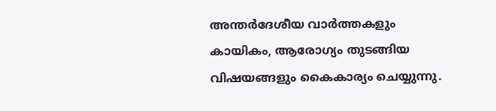അന്തർദേശീയ വാർത്തകളും കായികം, ആരോഗ്യം തുടങ്ങിയ വിഷയങ്ങളും കൈകാര്യം ചെയ്യുന്നു.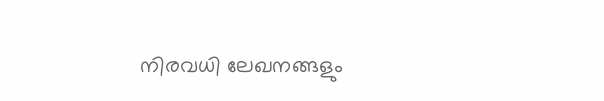നിരവധി ലേഖനങ്ങളും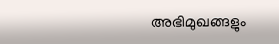അഭിമുഖങ്ങളും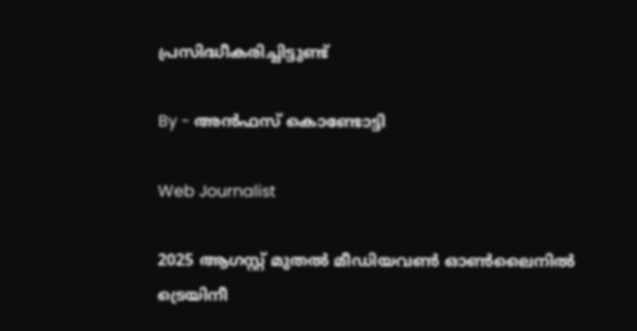പ്രസിദ്ധീകരിച്ചിട്ടുണ്ട്

By - അൻഫസ് കൊണ്ടോട്ടി

Web Journalist

2025 ആഗസ്റ്റ് മുതൽ മീഡിയവൺ ഓൺലൈനിൽ ട്രെയിനീ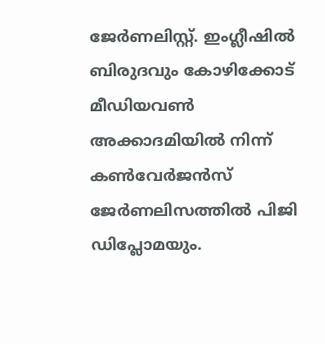ജേർണലിസ്റ്റ്. ഇംഗ്ലീഷിൽ ബിരുദവും കോഴിക്കോട് മീഡിയവൺ അക്കാദമിയിൽ നിന്ന് കൺവേർജൻസ് ജേർണലിസത്തിൽ പിജി ഡിപ്ലോമയും.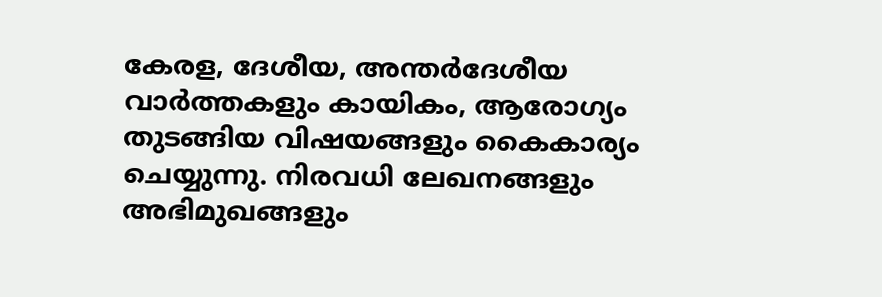കേരള, ദേശീയ, അന്തർദേശീയ വാർത്തകളും കായികം, ആരോഗ്യം തുടങ്ങിയ വിഷയങ്ങളും കൈകാര്യം ചെയ്യുന്നു. നിരവധി ലേഖനങ്ങളും അഭിമുഖങ്ങളും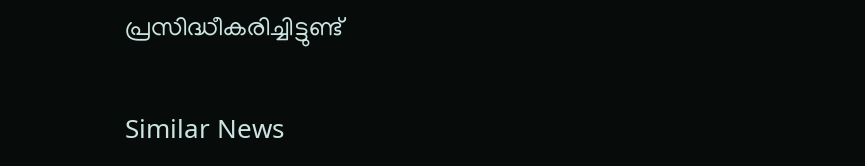പ്രസിദ്ധീകരിച്ചിട്ടുണ്ട്

Similar News